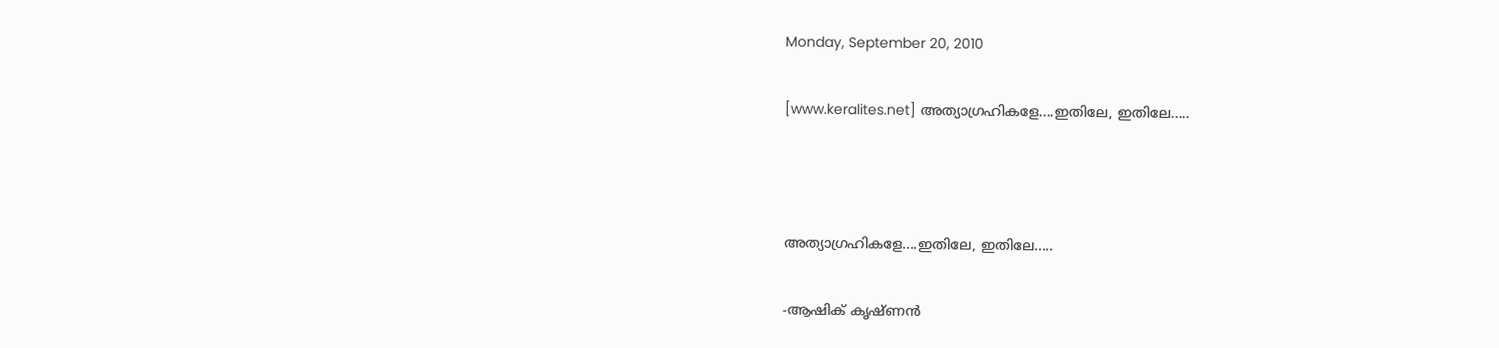Monday, September 20, 2010

[www.keralites.net] അത്യാഗ്രഹികളേ....ഇതിലേ, ഇതിലേ.....



അത്യാഗ്രഹികളേ....ഇതിലേ, ഇതിലേ.....

-ആഷിക് കൃഷ്ണന്‍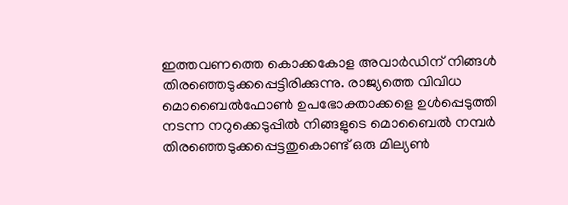ഇത്തവണത്തെ കൊക്കകോള അവാര്‍ഡിന് നിങ്ങള്‍ തിരഞ്ഞെടുക്കപ്പെട്ടിരിക്കുന്നു. രാജ്യത്തെ വിവിധ മൊബൈല്‍ഫോണ്‍ ഉപഭോക്താക്കളെ ഉള്‍പ്പെടുത്തി നടന്ന നറുക്കെടുപ്പില്‍ നിങ്ങളുടെ മൊബൈല്‍ നമ്പര്‍ തിരഞ്ഞെടുക്കപ്പെട്ടതുകൊണ്ട് ഒരു മില്യണ്‍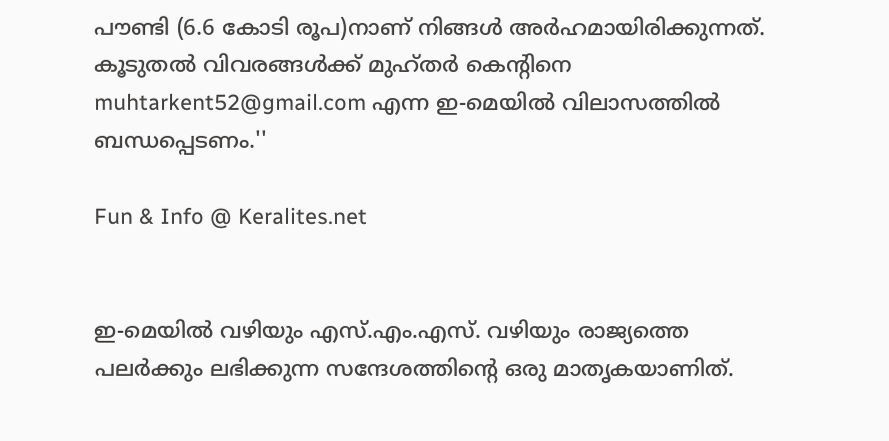പൗണ്ടി (6.6 കോടി രൂപ)നാണ് നിങ്ങള്‍ അര്‍ഹമായിരിക്കുന്നത്. കൂടുതല്‍ വിവരങ്ങള്‍ക്ക് മുഹ്തര്‍ കെന്റിനെ muhtarkent52@gmail.com എന്ന ഇ-മെയില്‍ വിലാസത്തില്‍ ബന്ധപ്പെടണം.''

Fun & Info @ Keralites.net


ഇ-മെയില്‍ വഴിയും എസ്.എം.എസ്. വഴിയും രാജ്യത്തെ പലര്‍ക്കും ലഭിക്കുന്ന സന്ദേശത്തിന്റെ ഒരു മാതൃകയാണിത്.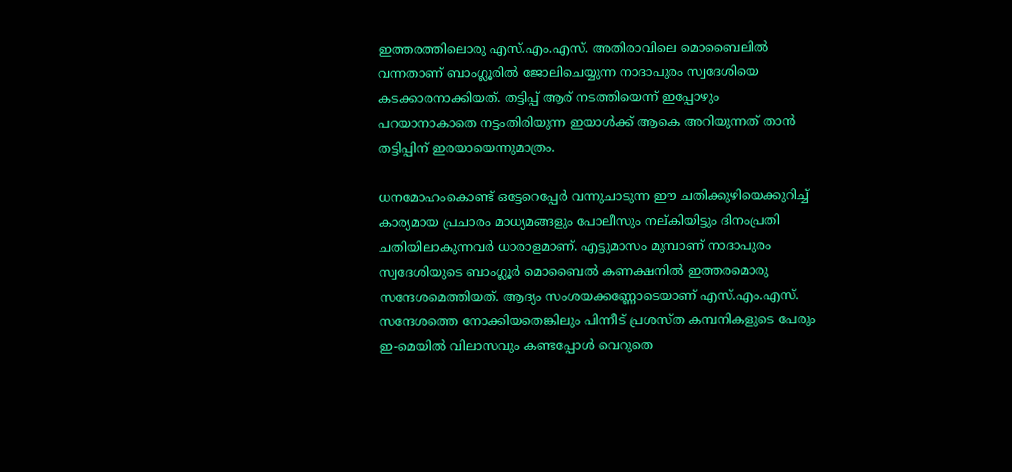ഇത്തരത്തിലൊരു എസ്.എം.എസ്. അതിരാവിലെ മൊബൈലില്‍ വന്നതാണ് ബാംഗ്ലൂരില്‍ ജോലിചെയ്യുന്ന നാദാപുരം സ്വദേശിയെ കടക്കാരനാക്കിയത്. തട്ടിപ്പ് ആര് നടത്തിയെന്ന് ഇപ്പോഴും പറയാനാകാതെ നട്ടംതിരിയുന്ന ഇയാള്‍ക്ക് ആകെ അറിയുന്നത് താന്‍ തട്ടിപ്പിന് ഇരയായെന്നുമാത്രം.

ധനമോഹംകൊണ്ട് ഒട്ടേറെപ്പേര്‍ വന്നുചാടുന്ന ഈ ചതിക്കുഴിയെക്കുറിച്ച് കാര്യമായ പ്രചാരം മാധ്യമങ്ങളും പോലീസും നല്കിയിട്ടും ദിനംപ്രതി ചതിയിലാകുന്നവര്‍ ധാരാളമാണ്. എട്ടുമാസം മുമ്പാണ് നാദാപുരം സ്വദേശിയുടെ ബാംഗ്ലൂര്‍ മൊബൈല്‍ കണക്ഷനില്‍ ഇത്തരമൊരു സന്ദേശമെത്തിയത്. ആദ്യം സംശയക്കണ്ണോടെയാണ് എസ്.എം.എസ്. സന്ദേശത്തെ നോക്കിയതെങ്കിലും പിന്നീട് പ്രശസ്ത കമ്പനികളുടെ പേരും ഇ-മെയില്‍ വിലാസവും കണ്ടപ്പോള്‍ വെറുതെ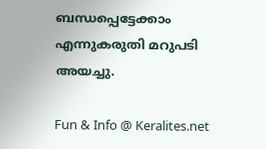ബന്ധപ്പെട്ടേക്കാം എന്നുകരുതി മറുപടി അയച്ചു.

Fun & Info @ Keralites.net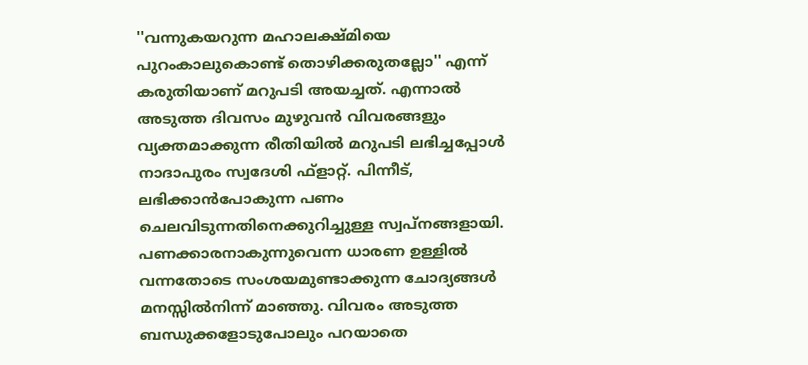''വന്നുകയറുന്ന മഹാലക്ഷ്മിയെ പുറംകാലുകൊണ്ട് തൊഴിക്കരുതല്ലോ'' എന്ന് കരുതിയാണ് മറുപടി അയച്ചത്. എന്നാല്‍ അടുത്ത ദിവസം മുഴുവന്‍ വിവരങ്ങളും വ്യക്തമാക്കുന്ന രീതിയില്‍ മറുപടി ലഭിച്ചപ്പോള്‍ നാദാപുരം സ്വദേശി ഫ്‌ളാറ്റ്. പിന്നീട്, ലഭിക്കാന്‍പോകുന്ന പണം ചെലവിടുന്നതിനെക്കുറിച്ചുള്ള സ്വപ്നങ്ങളായി. പണക്കാരനാകുന്നുവെന്ന ധാരണ ഉള്ളില്‍ വന്നതോടെ സംശയമുണ്ടാക്കുന്ന ചോദ്യങ്ങള്‍ മനസ്സില്‍നിന്ന് മാഞ്ഞു. വിവരം അടുത്ത ബന്ധുക്കളോടുപോലും പറയാതെ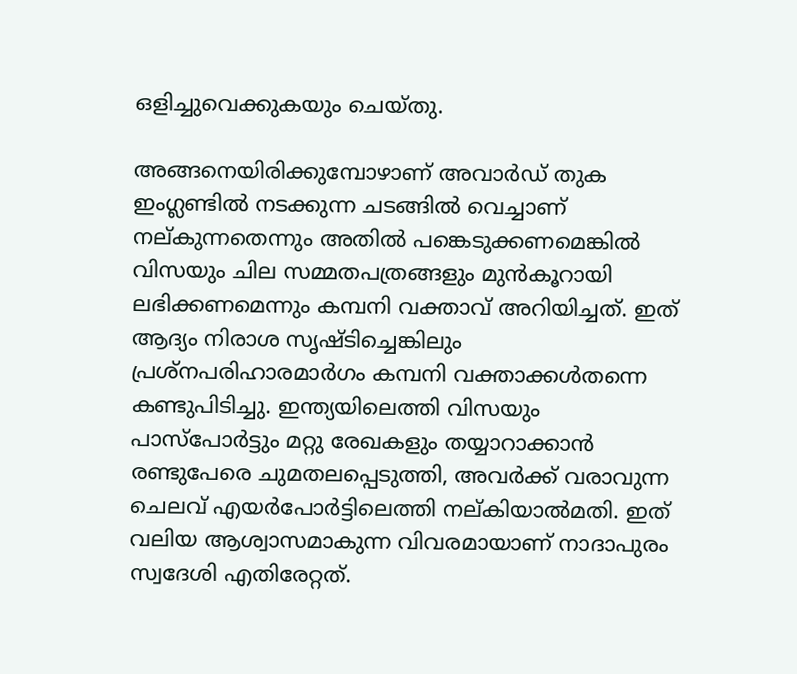ഒളിച്ചുവെക്കുകയും ചെയ്തു.

അങ്ങനെയിരിക്കുമ്പോഴാണ് അവാര്‍ഡ് തുക ഇംഗ്ലണ്ടില്‍ നടക്കുന്ന ചടങ്ങില്‍ വെച്ചാണ് നല്കുന്നതെന്നും അതില്‍ പങ്കെടുക്കണമെങ്കില്‍ വിസയും ചില സമ്മതപത്രങ്ങളും മുന്‍കൂറായി ലഭിക്കണമെന്നും കമ്പനി വക്താവ് അറിയിച്ചത്. ഇത് ആദ്യം നിരാശ സൃഷ്ടിച്ചെങ്കിലും പ്രശ്‌നപരിഹാരമാര്‍ഗം കമ്പനി വക്താക്കള്‍തന്നെ കണ്ടുപിടിച്ചു. ഇന്ത്യയിലെത്തി വിസയും പാസ്‌പോര്‍ട്ടും മറ്റു രേഖകളും തയ്യാറാക്കാന്‍ രണ്ടുപേരെ ചുമതലപ്പെടുത്തി, അവര്‍ക്ക് വരാവുന്ന ചെലവ് എയര്‍പോര്‍ട്ടിലെത്തി നല്കിയാല്‍മതി. ഇത് വലിയ ആശ്വാസമാകുന്ന വിവരമായാണ് നാദാപുരം സ്വദേശി എതിരേറ്റത്.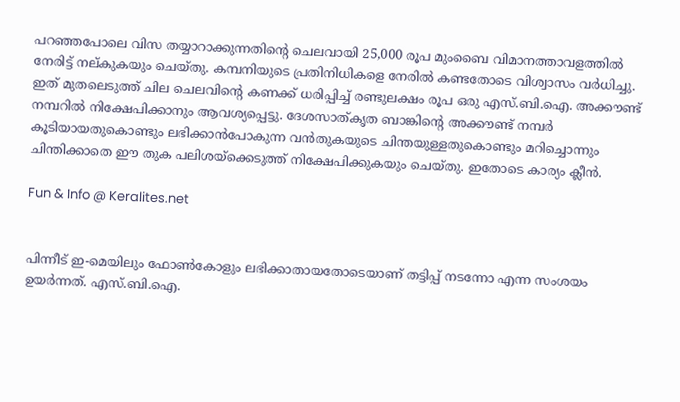പറഞ്ഞപോലെ വിസ തയ്യാറാക്കുന്നതിന്റെ ചെലവായി 25,000 രൂപ മുംബൈ വിമാനത്താവളത്തില്‍ നേരിട്ട് നല്കുകയും ചെയ്തു. കമ്പനിയുടെ പ്രതിനിധികളെ നേരില്‍ കണ്ടതോടെ വിശ്വാസം വര്‍ധിച്ചു. ഇത് മുതലെടുത്ത് ചില ചെലവിന്റെ കണക്ക് ധരിപ്പിച്ച് രണ്ടുലക്ഷം രൂപ ഒരു എസ്.ബി.ഐ. അക്കൗണ്ട് നമ്പറില്‍ നിക്ഷേപിക്കാനും ആവശ്യപ്പെട്ടു. ദേശസാത്കൃത ബാങ്കിന്റെ അക്കൗണ്ട് നമ്പര്‍ കൂടിയായതുകൊണ്ടും ലഭിക്കാന്‍പോകുന്ന വന്‍തുകയുടെ ചിന്തയുള്ളതുകൊണ്ടും മറിച്ചൊന്നും ചിന്തിക്കാതെ ഈ തുക പലിശയ്‌ക്കെടുത്ത് നിക്ഷേപിക്കുകയും ചെയ്തു. ഇതോടെ കാര്യം ക്ലീന്‍.

Fun & Info @ Keralites.net


പിന്നീട് ഇ-മെയിലും ഫോണ്‍കോളും ലഭിക്കാതായതോടെയാണ് തട്ടിപ്പ് നടന്നോ എന്ന സംശയം ഉയര്‍ന്നത്. എസ്.ബി.ഐ.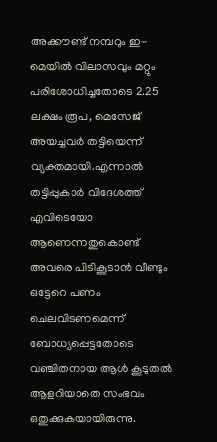അക്കൗണ്ട് നമ്പറും ഇ-മെയില്‍ വിലാസവും മറ്റും പരിശോധിച്ചതോടെ 2.25 ലക്ഷം രൂപ, മെസേജ് അയച്ചവര്‍ തട്ടിയെന്ന് വ്യക്തമായി.എന്നാല്‍ തട്ടിപ്പുകാര്‍ വിദേശത്ത് എവിടെയോ ആണെന്നതുകൊണ്ട് അവരെ പിടികൂടാന്‍ വീണ്ടും ഒട്ടേറെ പണം ചെലവിടണമെന്ന് ബോധ്യപ്പെട്ടതോടെ വഞ്ചിതനായ ആള്‍ കൂടുതല്‍ ആളറിയാതെ സംഭവം ഒതുക്കുകയായിരുന്നു.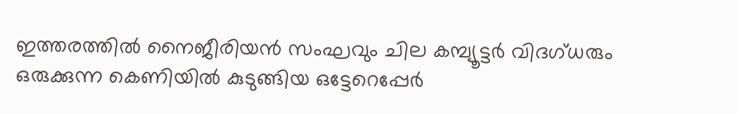ഇത്തരത്തില്‍ നൈജീരിയന്‍ സംഘവും ചില കമ്പ്യൂട്ടര്‍ വിദഗ്ധരും ഒരുക്കുന്ന കെണിയില്‍ കുടുങ്ങിയ ഒട്ടേറെപ്പേര്‍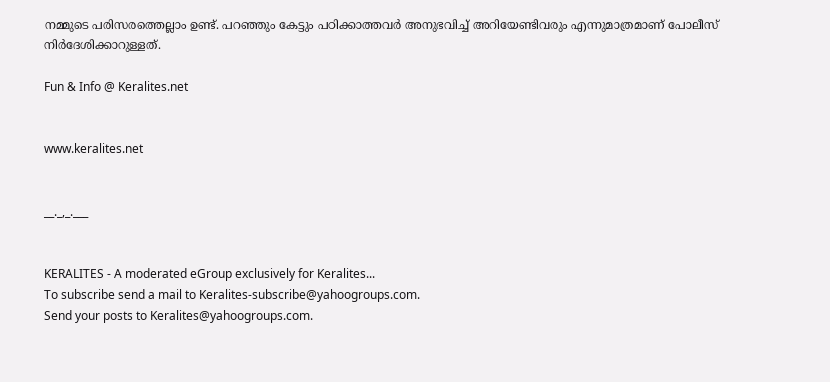നമ്മുടെ പരിസരത്തെല്ലാം ഉണ്ട്. പറഞ്ഞും കേട്ടും പഠിക്കാത്തവര്‍ അനുഭവിച്ച് അറിയേണ്ടിവരും എന്നുമാത്രമാണ് പോലീസ് നിര്‍ദേശിക്കാറുള്ളത്.

Fun & Info @ Keralites.net


www.keralites.net


__._,_.___


KERALITES - A moderated eGroup exclusively for Keralites...
To subscribe send a mail to Keralites-subscribe@yahoogroups.com.
Send your posts to Keralites@yahoogroups.com.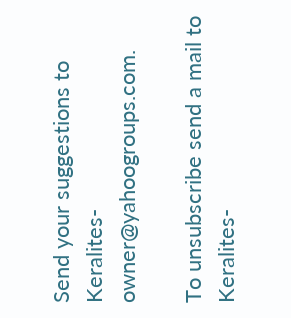Send your suggestions to Keralites-owner@yahoogroups.com.

To unsubscribe send a mail to Keralites-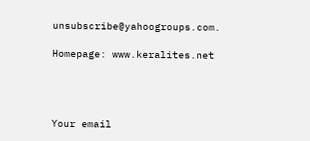unsubscribe@yahoogroups.com.

Homepage: www.keralites.net




Your email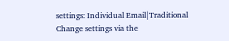settings: Individual Email|Traditional
Change settings via the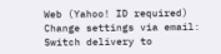Web (Yahoo! ID required)
Change settings via email: Switch delivery to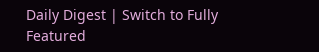Daily Digest | Switch to Fully Featured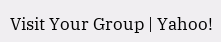Visit Your Group | Yahoo!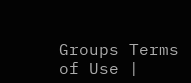Groups Terms of Use |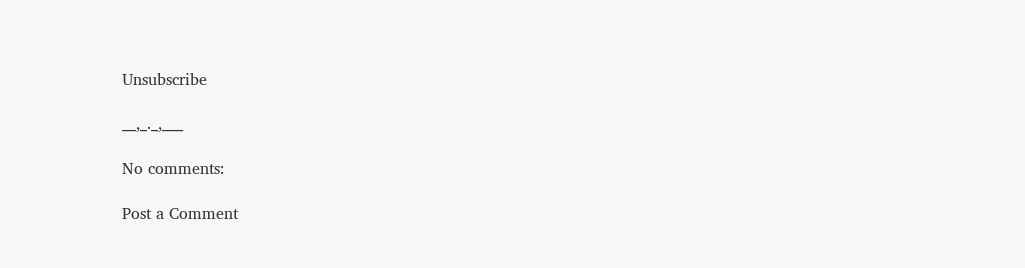Unsubscribe

__,_._,___

No comments:

Post a Comment